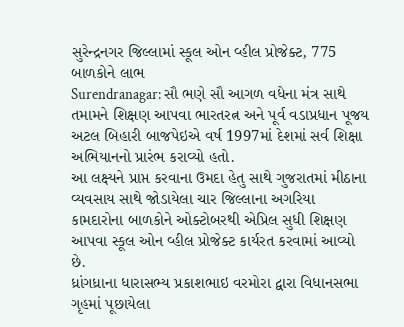સુરેન્દ્રનગર જિલ્લામાં સ્કૂલ ઓન વ્હીલ પ્રોજેક્ટ, 775 બાળકોને લાભ
Surendranagar: સૌ ભણે સૌ આગળ વધેના મંત્ર સાથે તમામને શિક્ષણ આપવા ભારતરત્ન અને પૂર્વ વડાપ્રધાન પૂજય અટલ બિહારી બાજપેઇએ વર્ષ 1997માં દેશમાં સર્વ શિક્ષા અભિયાનનો પ્રારંભ કરાવ્યો હતો.
આ લક્ષ્યને પ્રાપ્ત કરવાના ઉમદા હેતુ સાથે ગુજરાતમાં મીઠાના વ્યવસાય સાથે જોડાયેલા ચાર જિલ્લાના અગરિયા કામદારોના બાળકોને ઓક્ટોબરથી એપ્રિલ સુધી શિક્ષણ આપવા સ્કૂલ ઓન વ્હીલ પ્રોજેક્ટ કાર્યરત કરવામાં આવ્યો છે.
ધ્રાંગધ્રાના ધારાસભ્ય પ્રકાશભાઇ વરમોરા દ્વારા વિધાનસભા ગૃહમાં પૂછાયેલા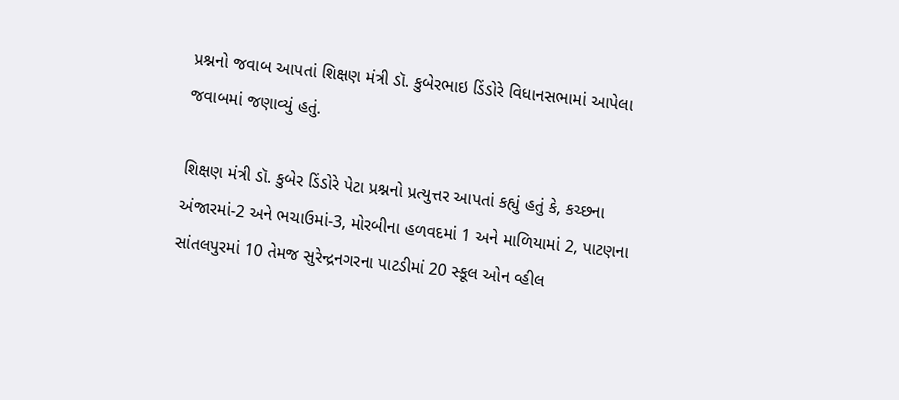પ્રશ્નનો જવાબ આપતાં શિક્ષણ મંત્રી ડૉ. કુબેરભાઇ ડિંડોરે વિધાનસભામાં આપેલા જવાબમાં જણાવ્યું હતું.

શિક્ષણ મંત્રી ડૉ. કુબેર ડિંડોરે પેટા પ્રશ્નનો પ્રત્યુત્તર આપતાં કહ્યું હતું કે, કચ્છના અંજારમાં-2 અને ભચાઉમાં-3, મોરબીના હળવદમાં 1 અને માળિયામાં 2, પાટણના સાંતલપુરમાં 10 તેમજ સુરેન્દ્રનગરના પાટડીમાં 20 સ્કૂલ ઓન વ્હીલ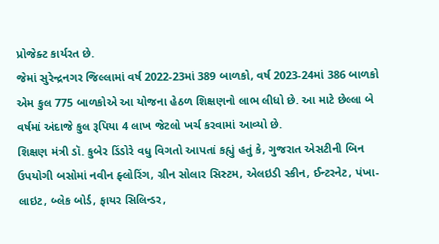પ્રોજેક્ટ કાર્યરત છે.
જેમાં સુરેન્દ્રનગર જિલ્લામાં વર્ષ 2022-23માં 389 બાળકો, વર્ષ 2023-24માં 386 બાળકો એમ કુલ 775 બાળકોએ આ યોજના હેઠળ શિક્ષણનો લાભ લીધો છે. આ માટે છેલ્લા બે વર્ષમાં અંદાજે કુલ રૂપિયા 4 લાખ જેટલો ખર્ચ કરવામાં આવ્યો છે.
શિક્ષણ મંત્રી ડૉ. કુબેર ડિંડોરે વધુ વિગતો આપતાં કહ્યું હતું કે, ગુજરાત એસટીની બિન ઉપયોગી બસોમાં નવીન ફ્લોરિંગ, ગ્રીન સોલાર સિસ્ટમ, એલઇડી સ્કીન, ઈન્ટરનેટ, પંખા-લાઇટ, બ્લેક બોર્ડ, ફાયર સિલિન્ડર,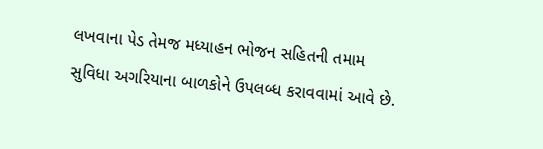લખવાના પેડ તેમજ મધ્યાહન ભોજન સહિતની તમામ સુવિધા અગરિયાના બાળકોને ઉપલબ્ધ કરાવવામાં આવે છે.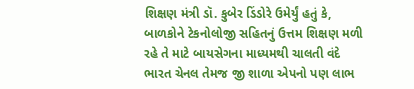શિક્ષણ મંત્રી ડૉ. કુબેર ડિંડોરે ઉમેર્યું હતું કે, બાળકોને ટેકનોલોજી સહિતનું ઉત્તમ શિક્ષણ મળી રહે તે માટે બાયસેગના માધ્યમથી ચાલતી વંદે ભારત ચેનલ તેમજ જી શાળા એપનો પણ લાભ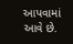આપવામાં આવે છે.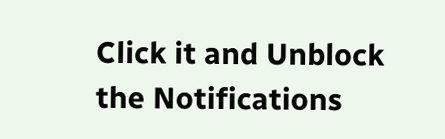Click it and Unblock the Notifications